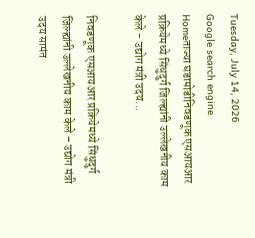Tuesday, July 14, 2026
Google search engine
Homeताज्या घडामोडीनिवडणूक एसआयआर प्रक्रियेमध्ये सिंधुदुर्ग जिल्ह्यांनी उल्लेखनीय काम केले - उद्योग मंत्री उदय...

निवडणूक एसआयआर प्रक्रियेमध्ये सिंधुदुर्ग जिल्ह्यांनी उल्लेखनीय काम केले – उद्योग मंत्री उदय सामंत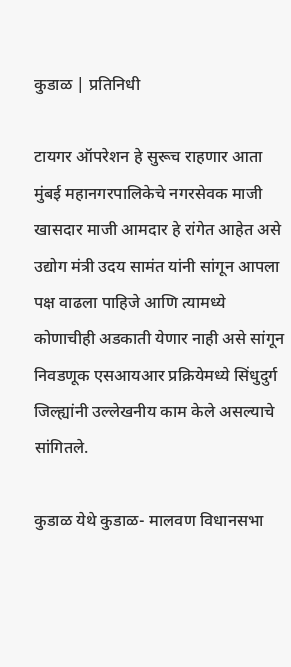कुडाळ | प्रतिनिधी

टायगर ऑपरेशन हे सुरूच राहणार आता मुंबई महानगरपालिकेचे नगरसेवक माजी खासदार माजी आमदार हे रांगेत आहेत असे उद्योग मंत्री उदय सामंत यांनी सांगून आपला पक्ष वाढला पाहिजे आणि त्यामध्ये कोणाचीही अडकाती येणार नाही असे सांगून निवडणूक एसआयआर प्रक्रियेमध्ये सिंधुदुर्ग जिल्ह्यांनी उल्लेखनीय काम केले असल्याचे सांगितले.

कुडाळ येथे कुडाळ- मालवण विधानसभा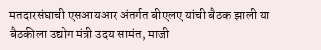मतदारसंघाची एसआयआर अंतर्गत बीएलए यांची बैठक झाली या बैठकीला उद्योग मंत्री उदय सामंत, माजी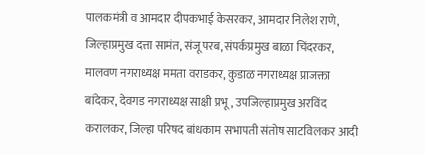पालकमंत्री व आमदार दीपकभाई केसरकर, आमदार निलेश राणे, जिल्हाप्रमुख दत्ता सामंत, संजू परब, संपर्कप्रमुख बाळा चिंदरकर, मालवण नगराध्यक्ष ममता वराडकर, कुडाळ नगराध्यक्ष प्राजक्ता बांदेकर, देवगड नगराध्यक्ष साक्षी प्रभू, उपजिल्हाप्रमुख अरविंद करालकर, जिल्हा परिषद बांधकाम सभापती संतोष साटविलकर आदी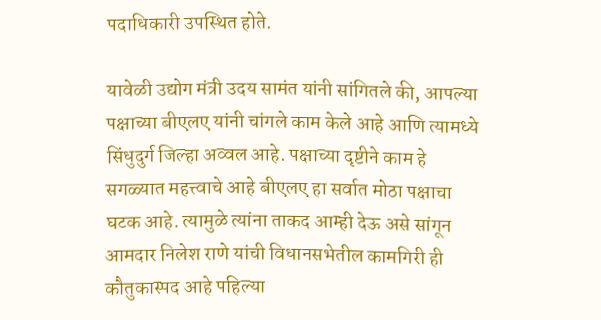पदाधिकारी उपस्थित होते.

यावेळी उद्योग मंत्री उदय सामंत यांनी सांगितले की, आपल्या पक्षाच्या बीएलए यांनी चांगले काम केले आहे आणि त्यामध्ये सिंधुदुर्ग जिल्हा अव्वल आहे. पक्षाच्या दृष्टीने काम हे सगळ्यात महत्त्वाचे आहे बीएलए हा सर्वात मोठा पक्षाचा घटक आहे. त्यामुळे त्यांना ताकद आम्ही देऊ असे सांगून आमदार निलेश राणे यांची विधानसभेतील कामगिरी ही कौतुकास्पद आहे पहिल्या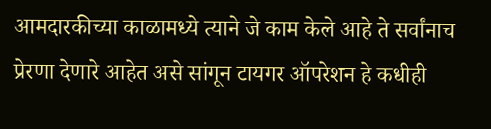आमदारकीच्या काळामध्ये त्याने जे काम केले आहे ते सर्वांनाच प्रेरणा देणारे आहेत असे सांगून टायगर ऑपरेशन हे कधीही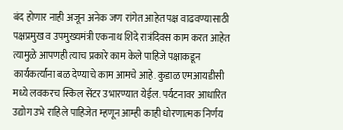बंद होणार नाही अजून अनेक जण रांगेत आहेत पक्ष वाढवण्यासाठी पक्षप्रमुख व उपमुख्यमंत्री एकनाथ शिंदे रात्रंदिवस काम करत आहेत त्यामुळे आपणही त्याच प्रकारे काम केले पाहिजे पक्षाकडून कार्यकर्त्यांना बळ देण्याचे काम आमचे आहे. कुडाळ एमआयडीसी मध्ये लवकरच स्किल सेंटर उभारण्यात येईल. पर्यटनावर आधारित उद्योग उभे राहिले पाहिजेत म्हणून आम्ही काही धोरणात्मक निर्णय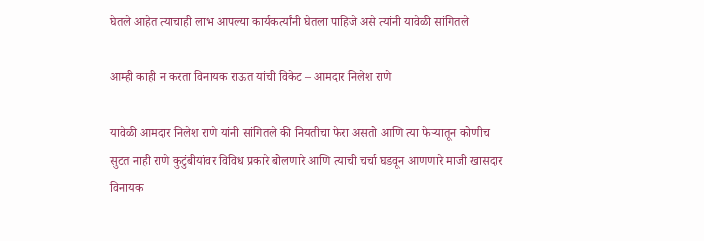घेतले आहेत त्याचाही लाभ आपल्या कार्यकर्त्यांनी घेतला पाहिजे असे त्यांनी यावेळी सांगितले

आम्ही काही न करता विनायक राऊत यांची विकेट – आमदार निलेश राणे

यावेळी आमदार निलेश राणे यांनी सांगितले की नियतीचा फेरा असतो आणि त्या फेऱ्यातून कोणीच सुटत नाही राणे कुटुंबीयांवर विविध प्रकारे बोलणारे आणि त्याची चर्चा घडवून आणणारे माजी खासदार विनायक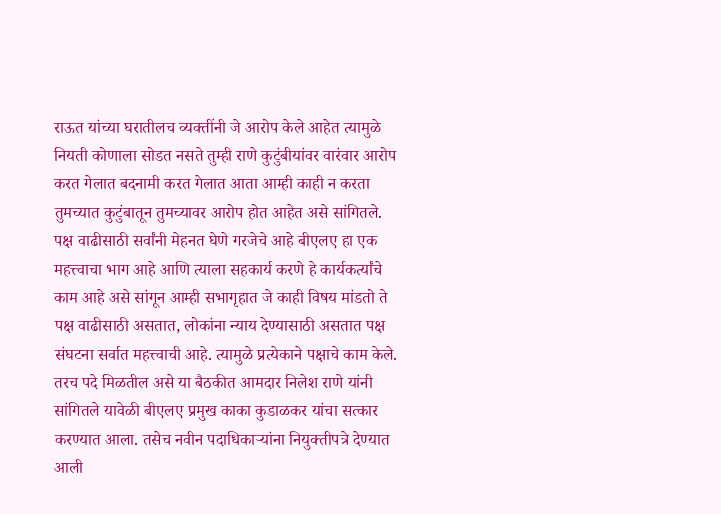राऊत यांच्या घरातीलच व्यक्तींनी जे आरोप केले आहेत त्यामुळे नियती कोणाला सोडत नसते तुम्ही राणे कुटुंबीयांवर वारंवार आरोप करत गेलात बदनामी करत गेलात आता आम्ही काही न करता तुमच्यात कुटुंबातून तुमच्यावर आरोप होत आहेत असे सांगितले. पक्ष वाढीसाठी सर्वांनी मेहनत घेणे गरजेचे आहे बीएलए हा एक महत्त्वाचा भाग आहे आणि त्याला सहकार्य करणे हे कार्यकर्त्यांचे काम आहे असे सांगून आम्ही सभागृहात जे काही विषय मांडतो ते पक्ष वाढीसाठी असतात, लोकांना न्याय देण्यासाठी असतात पक्ष संघटना सर्वात महत्त्वाची आहे. त्यामुळे प्रत्येकाने पक्षाचे काम केले. तरच पदे मिळतील असे या बैठकीत आमदार निलेश राणे यांनी सांगितले यावेळी बीएलए प्रमुख काका कुडाळकर यांचा सत्कार करण्यात आला. तसेच नवीन पदाधिकाऱ्यांना नियुक्तीपत्रे देण्यात आली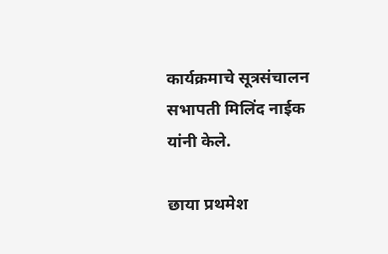कार्यक्रमाचे सूत्रसंचालन सभापती मिलिंद नाईक यांनी केले.

छाया प्रथमेश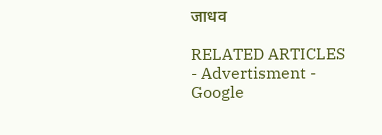जाधव

RELATED ARTICLES
- Advertisment -
Google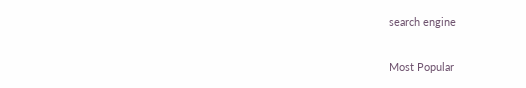search engine

Most Popular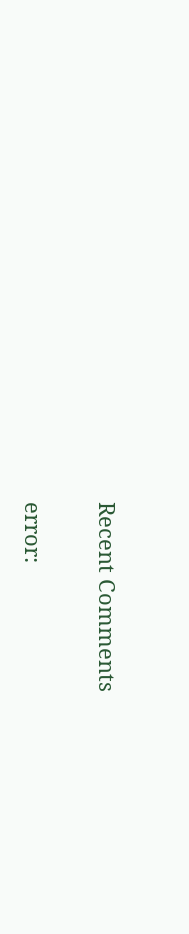Recent Comments

error: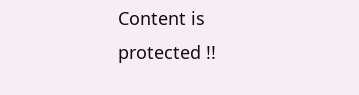Content is protected !!